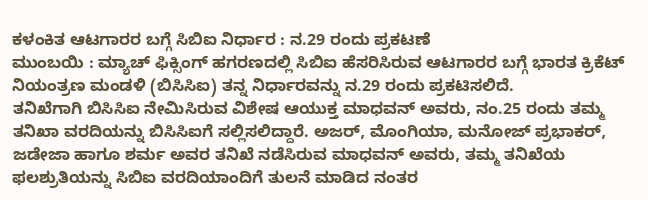ಕಳಂಕಿತ ಆಟಗಾರರ ಬಗ್ಗೆ ಸಿಬಿಐ ನಿರ್ಧಾರ : ನ.29 ರಂದು ಪ್ರಕಟಣೆ
ಮುಂಬಯಿ : ಮ್ಯಾಚ್ ಫಿಕ್ಸಿಂಗ್ ಹಗರಣದಲ್ಲಿ ಸಿಬಿಐ ಹೆಸರಿಸಿರುವ ಆಟಗಾರರ ಬಗ್ಗೆ ಭಾರತ ಕ್ರಿಕೆಟ್ ನಿಯಂತ್ರಣ ಮಂಡಳಿ (ಬಿಸಿಸಿಐ) ತನ್ನ ನಿರ್ಧಾರವನ್ನು ನ.29 ರಂದು ಪ್ರಕಟಿಸಲಿದೆ.
ತನಿಖೆಗಾಗಿ ಬಿಸಿಸಿಐ ನೇಮಿಸಿರುವ ವಿಶೇಷ ಆಯುಕ್ತ ಮಾಧವನ್ ಅವರು, ನಂ.25 ರಂದು ತಮ್ಮ ತನಿಖಾ ವರದಿಯನ್ನು ಬಿಸಿಸಿಐಗೆ ಸಲ್ಲಿಸಲಿದ್ದಾರೆ. ಅಜರ್, ಮೊಂಗಿಯಾ, ಮನೋಜ್ ಪ್ರಭಾಕರ್, ಜಡೇಜಾ ಹಾಗೂ ಶರ್ಮ ಅವರ ತನಿಖೆ ನಡೆಸಿರುವ ಮಾಧವನ್ ಅವರು, ತಮ್ಮ ತನಿಖೆಯ ಫಲಶ್ರುತಿಯನ್ನು ಸಿಬಿಐ ವರದಿಯಾಂದಿಗೆ ತುಲನೆ ಮಾಡಿದ ನಂತರ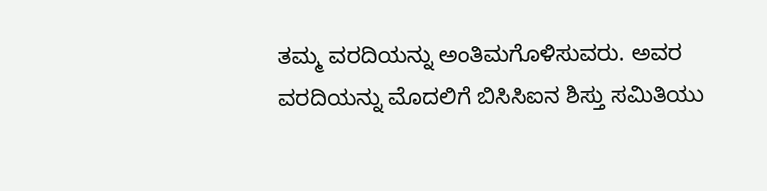ತಮ್ಮ ವರದಿಯನ್ನು ಅಂತಿಮಗೊಳಿಸುವರು. ಅವರ ವರದಿಯನ್ನು ಮೊದಲಿಗೆ ಬಿಸಿಸಿಐನ ಶಿಸ್ತು ಸಮಿತಿಯು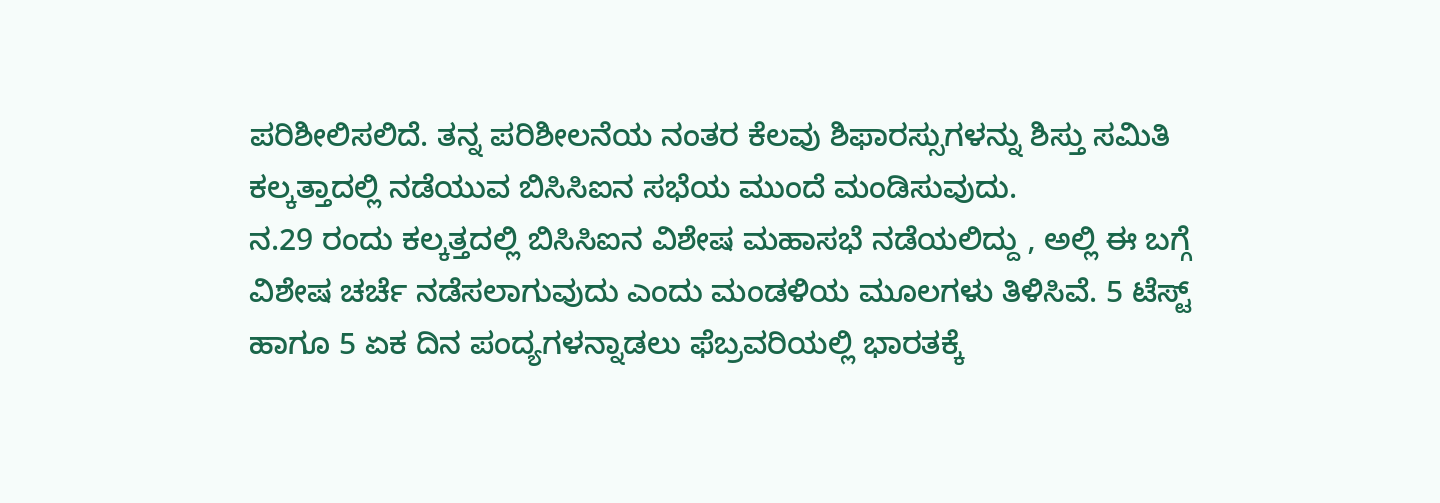ಪರಿಶೀಲಿಸಲಿದೆ. ತನ್ನ ಪರಿಶೀಲನೆಯ ನಂತರ ಕೆಲವು ಶಿಫಾರಸ್ಸುಗಳನ್ನು ಶಿಸ್ತು ಸಮಿತಿ ಕಲ್ಕತ್ತಾದಲ್ಲಿ ನಡೆಯುವ ಬಿಸಿಸಿಐನ ಸಭೆಯ ಮುಂದೆ ಮಂಡಿಸುವುದು.
ನ.29 ರಂದು ಕಲ್ಕತ್ತದಲ್ಲಿ ಬಿಸಿಸಿಐನ ವಿಶೇಷ ಮಹಾಸಭೆ ನಡೆಯಲಿದ್ದು , ಅಲ್ಲಿ ಈ ಬಗ್ಗೆ ವಿಶೇಷ ಚರ್ಚೆ ನಡೆಸಲಾಗುವುದು ಎಂದು ಮಂಡಳಿಯ ಮೂಲಗಳು ತಿಳಿಸಿವೆ. 5 ಟೆಸ್ಟ್ ಹಾಗೂ 5 ಏಕ ದಿನ ಪಂದ್ಯಗಳನ್ನಾಡಲು ಫೆಬ್ರವರಿಯಲ್ಲಿ ಭಾರತಕ್ಕೆ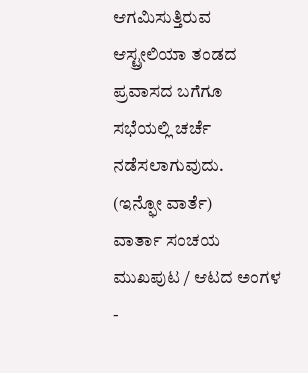ಆಗಮಿಸುತ್ತಿರುವ ಆಸ್ಟ್ರೕಲಿಯಾ ತಂಡದ ಪ್ರವಾಸದ ಬಗೆಗೂ ಸಭೆಯಲ್ಲಿ ಚರ್ಚೆ ನಡೆಸಲಾಗುವುದು.
(ಇನ್ಫೋ ವಾರ್ತೆ)
ವಾರ್ತಾ ಸಂಚಯ
ಮುಖಪುಟ / ಆಟದ ಅಂಗಳ
-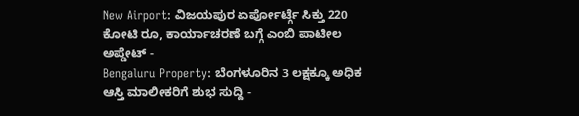New Airport: ವಿಜಯಪುರ ಏರ್ಪೋರ್ಟ್ಗೆ ಸಿಕ್ತು 220 ಕೋಟಿ ರೂ, ಕಾರ್ಯಾಚರಣೆ ಬಗ್ಗೆ ಎಂಬಿ ಪಾಟೀಲ ಅಪ್ಡೇಟ್ -
Bengaluru Property: ಬೆಂಗಳೂರಿನ 3 ಲಕ್ಷಕ್ಕೂ ಅಧಿಕ ಆಸ್ತಿ ಮಾಲೀಕರಿಗೆ ಶುಭ ಸುದ್ದಿ -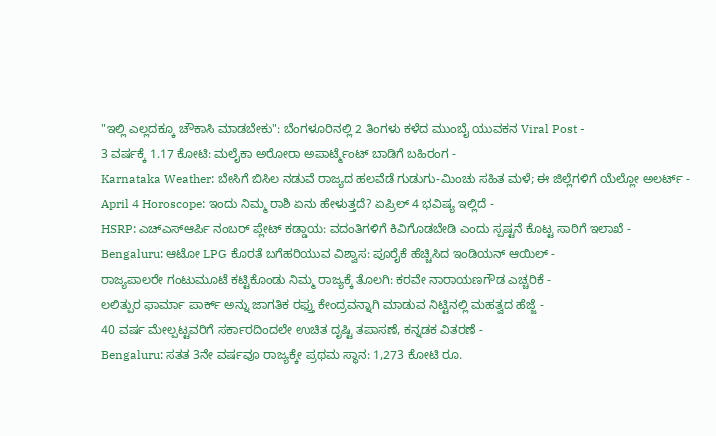"ಇಲ್ಲಿ ಎಲ್ಲದಕ್ಕೂ ಚೌಕಾಸಿ ಮಾಡಬೇಕು": ಬೆಂಗಳೂರಿನಲ್ಲಿ 2 ತಿಂಗಳು ಕಳೆದ ಮುಂಬೈ ಯುವಕನ Viral Post -
3 ವರ್ಷಕ್ಕೆ 1.17 ಕೋಟಿ: ಮಲೈಕಾ ಅರೋರಾ ಅಪಾರ್ಟ್ಮೆಂಟ್ ಬಾಡಿಗೆ ಬಹಿರಂಗ -
Karnataka Weather: ಬೇಸಿಗೆ ಬಿಸಿಲ ನಡುವೆ ರಾಜ್ಯದ ಹಲವೆಡೆ ಗುಡುಗು-ಮಿಂಚು ಸಹಿತ ಮಳೆ; ಈ ಜಿಲ್ಲೆಗಳಿಗೆ ಯೆಲ್ಲೋ ಅಲರ್ಟ್ -
April 4 Horoscope: ಇಂದು ನಿಮ್ಮ ರಾಶಿ ಏನು ಹೇಳುತ್ತದೆ? ಏಪ್ರಿಲ್ 4 ಭವಿಷ್ಯ ಇಲ್ಲಿದೆ -
HSRP: ಎಚ್ಎಸ್ಆರ್ಪಿ ನಂಬರ್ ಪ್ಲೇಟ್ ಕಡ್ಡಾಯ: ವದಂತಿಗಳಿಗೆ ಕಿವಿಗೊಡಬೇಡಿ ಎಂದು ಸ್ಪಷ್ಟನೆ ಕೊಟ್ಟ ಸಾರಿಗೆ ಇಲಾಖೆ -
Bengaluru: ಆಟೋ LPG ಕೊರತೆ ಬಗೆಹರಿಯುವ ವಿಶ್ವಾಸ: ಪೂರೈಕೆ ಹೆಚ್ಚಿಸಿದ ಇಂಡಿಯನ್ ಆಯಿಲ್ -
ರಾಜ್ಯಪಾಲರೇ ಗಂಟುಮೂಟೆ ಕಟ್ಟಿಕೊಂಡು ನಿಮ್ಮ ರಾಜ್ಯಕ್ಕೆ ತೊಲಗಿ: ಕರವೇ ನಾರಾಯಣಗೌಡ ಎಚ್ಚರಿಕೆ -
ಲಲಿತ್ಪುರ ಫಾರ್ಮಾ ಪಾರ್ಕ್ ಅನ್ನು ಜಾಗತಿಕ ರಫ್ತು ಕೇಂದ್ರವನ್ನಾಗಿ ಮಾಡುವ ನಿಟ್ಟಿನಲ್ಲಿ ಮಹತ್ವದ ಹೆಜ್ಜೆ -
40 ವರ್ಷ ಮೇಲ್ಪಟ್ಟವರಿಗೆ ಸರ್ಕಾರದಿಂದಲೇ ಉಚಿತ ದೃಷ್ಟಿ ತಪಾಸಣೆ, ಕನ್ನಡಕ ವಿತರಣೆ -
Bengaluru: ಸತತ 3ನೇ ವರ್ಷವೂ ರಾಜ್ಯಕ್ಕೇ ಪ್ರಥಮ ಸ್ಥಾನ: 1,273 ಕೋಟಿ ರೂ.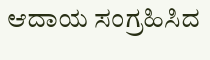ಆದಾಯ ಸಂಗ್ರಹಿಸಿದ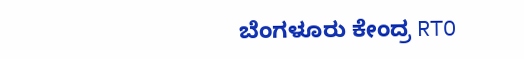ಬೆಂಗಳೂರು ಕೇಂದ್ರ RTO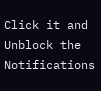Click it and Unblock the Notifications